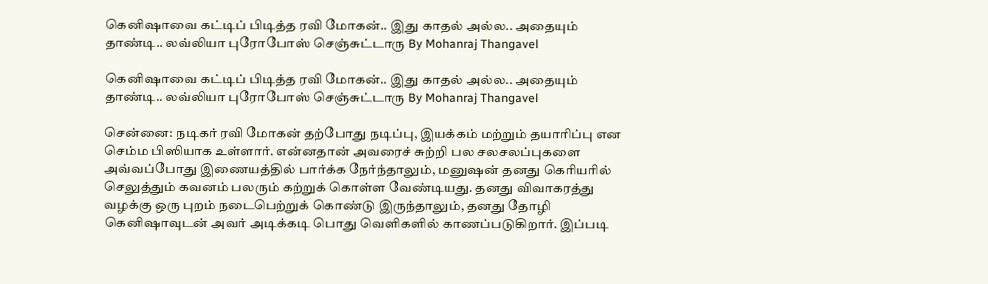கெனிஷாவை கட்டிப் பிடித்த ரவி மோகன்.. இது காதல் அல்ல.. அதையும் தாண்டி.. லவ்லியா புரோபோஸ் செஞ்சுட்டாரு By Mohanraj Thangavel

கெனிஷாவை கட்டிப் பிடித்த ரவி மோகன்.. இது காதல் அல்ல.. அதையும் தாண்டி.. லவ்லியா புரோபோஸ் செஞ்சுட்டாரு By Mohanraj Thangavel

சென்னை: நடிகர் ரவி மோகன் தற்போது நடிப்பு, இயக்கம் மற்றும் தயாரிப்பு என செம்ம பிஸியாக உள்ளார். என்னதான் அவரைச் சுற்றி பல சலசலப்புகளை அவ்வப்போது இணையத்தில் பார்க்க நேர்ந்தாலும், மனுஷன் தனது கெரியரில் செலுத்தும் கவனம் பலரும் கற்றுக் கொள்ள வேண்டியது. தனது விவாகரத்து வழக்கு ஒரு புறம் நடைபெற்றுக் கொண்டு இருந்தாலும், தனது தோழி கெனிஷாவுடன் அவர் அடிக்கடி பொது வெளிகளில் காணப்படுகிறார். இப்படி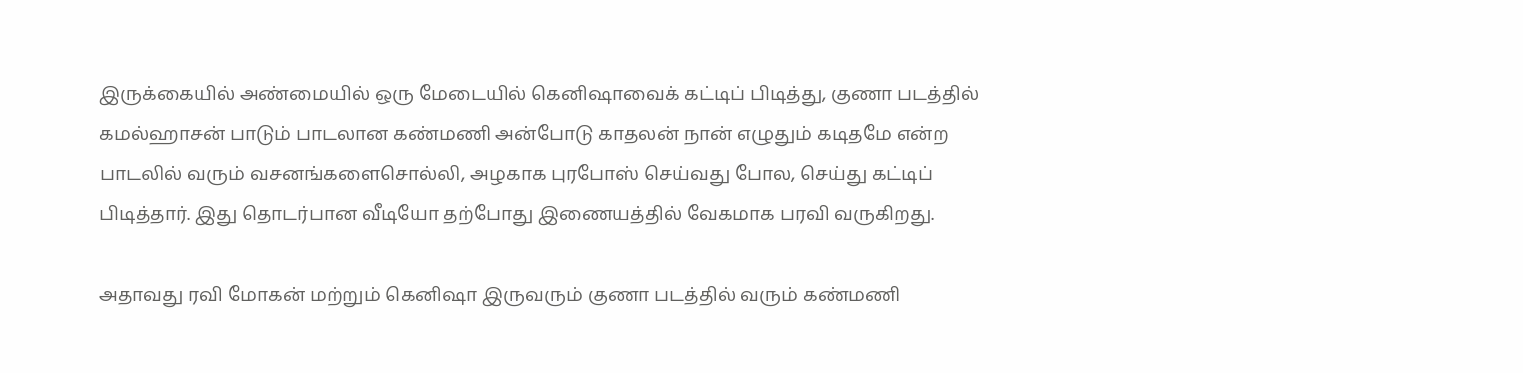இருக்கையில் அண்மையில் ஒரு மேடையில் கெனிஷாவைக் கட்டிப் பிடித்து, குணா படத்தில் கமல்ஹாசன் பாடும் பாடலான கண்மணி அன்போடு காதலன் நான் எழுதும் கடிதமே என்ற பாடலில் வரும் வசனங்களைசொல்லி, அழகாக புரபோஸ் செய்வது போல, செய்து கட்டிப் பிடித்தார். இது தொடர்பான வீடியோ தற்போது இணையத்தில் வேகமாக பரவி வருகிறது.

அதாவது ரவி மோகன் மற்றும் கெனிஷா இருவரும் குணா படத்தில் வரும் கண்மணி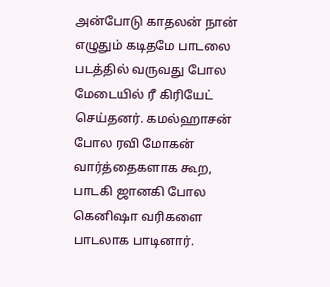அன்போடு காதலன் நான் எழுதும் கடிதமே பாடலை படத்தில் வருவது போல மேடையில் ரீ கிரியேட் செய்தனர். கமல்ஹாசன் போல ரவி மோகன் வார்த்தைகளாக கூற, பாடகி ஜானகி போல கெனிஷா வரிகளை பாடலாக பாடினார்.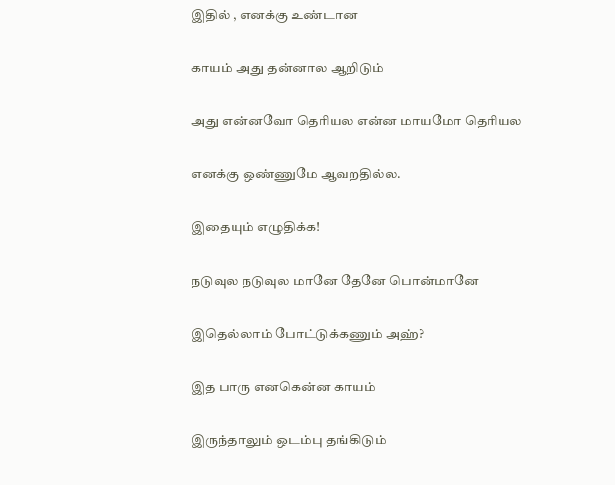இதில் , எனக்கு உண்டான

காயம் அது தன்னால ஆறிடும்

அது என்னவோ தெரியல என்ன மாயமோ தெரியல

எனக்கு ஒண்ணுமே ஆவறதில்ல.

இதையும் எழுதிக்க!

நடுவுல நடுவுல மானே தேனே பொன்மானே

இதெல்லாம் போட்டுக்கணும் அஹ்?

இத பாரு எனகென்ன காயம்

இருந்தாலும் ஒடம்பு தங்கிடும்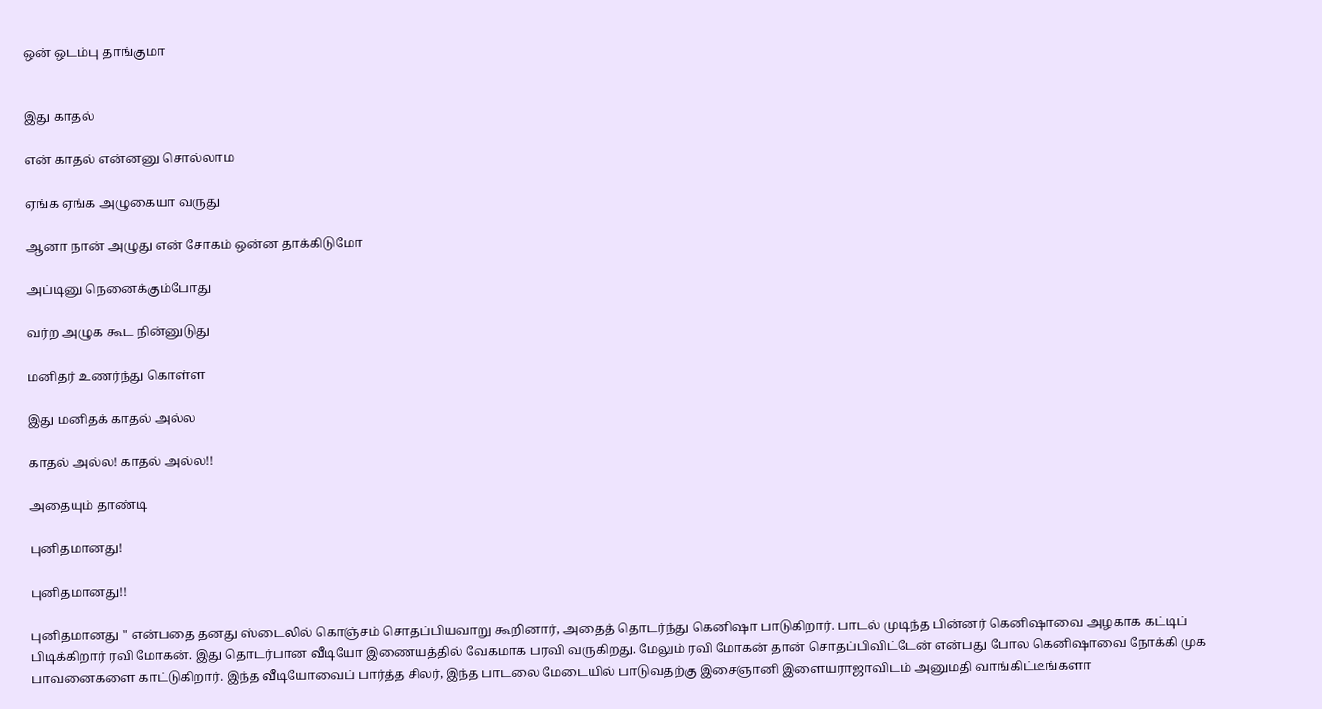ஒன் ஒடம்பு தாங்குமா


இது காதல்

என் காதல் என்னனு சொல்லாம

ஏங்க ஏங்க அழுகையா வருது

ஆனா நான் அழுது என் சோகம் ஒன்ன தாக்கிடுமோ

அப்டினு நெனைக்கும்போது

வர்ற அழுக கூட நின்னுடுது

மனிதர் உணர்ந்து கொள்ள

இது மனிதக் காதல் அல்ல

காதல் அல்ல! காதல் அல்ல!!

அதையும் தாண்டி

புனிதமானது!

புனிதமானது!!

புனிதமானது " என்பதை தனது ஸ்டைலில் கொஞ்சம் சொதப்பியவாறு கூறினார், அதைத் தொடர்ந்து கெனிஷா பாடுகிறார். பாடல் முடிந்த பின்னர் கெனிஷாவை அழகாக கட்டிப் பிடிக்கிறார் ரவி மோகன். இது தொடர்பான வீடியோ இணையத்தில் வேகமாக பரவி வருகிறது. மேலும் ரவி மோகன் தான் சொதப்பிவிட்டேன் என்பது போல கெனிஷாவை நோக்கி முக பாவனைகளை காட்டுகிறார். இந்த வீடியோவைப் பார்த்த சிலர், இந்த பாடலை மேடையில் பாடுவதற்கு இசைஞானி இளையராஜாவிடம் அனுமதி வாங்கிட்டீங்களா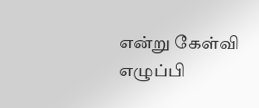என்று கேள்வி எழுப்பி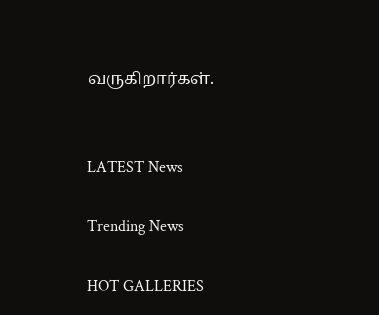வருகிறார்கள்.


LATEST News

Trending News

HOT GALLERIES